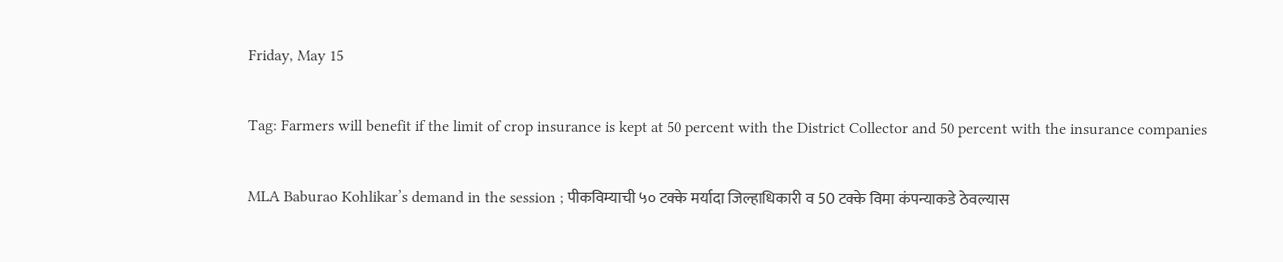Friday, May 15

Tag: Farmers will benefit if the limit of crop insurance is kept at 50 percent with the District Collector and 50 percent with the insurance companies

MLA Baburao Kohlikar’s demand in the session ; पीकविम्याची ५० टक्के मर्यादा जिल्हाधिकारी व 50 टक्के विमा कंपन्याकडे ठेवल्यास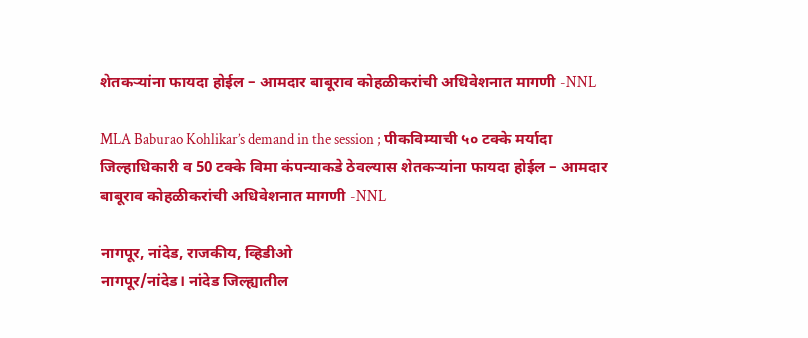शेतकऱ्यांना फायदा होईल – आमदार बाबूराव कोहळीकरांची अधिवेशनात मागणी -NNL

MLA Baburao Kohlikar’s demand in the session ; पीकविम्याची ५० टक्के मर्यादा जिल्हाधिकारी व 50 टक्के विमा कंपन्याकडे ठेवल्यास शेतकऱ्यांना फायदा होईल – आमदार बाबूराव कोहळीकरांची अधिवेशनात मागणी -NNL

नागपूर, नांदेड, राजकीय, व्हिडीओ
नागपूर/नांदेड। नांदेड जिल्ह्यातील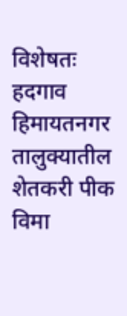विशेषतः हदगाव हिमायतनगर तालुक्यातील शेतकरी पीक विमा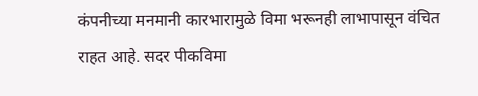कंपनीच्या मनमानी कारभारामुळे विमा भरूनही लाभापासून वंचित राहत आहे. सदर पीकविमा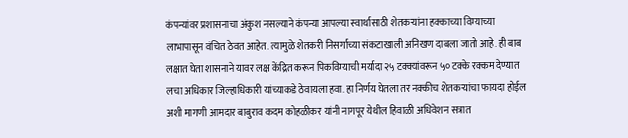कंपन्यांवर प्रशासनाचा अंकुश नसल्याने कंपन्या आपल्या स्वार्थासाठी शेतकऱ्यांना हक्काच्या विम्याच्या लाभापासून वंचित ठेवत आहेत. त्यामुळे शेतकरी निसर्गाच्या संकटाखाली अनिखण दाबला जातो आहे. ही बाब लक्षात घेता शासनाने यावर लक्ष केंद्रित करून पिकविम्याची मर्यादा २५ टक्क्यांवरून ५० टक्के रक्कम देण्यात लचा अधिकार जिल्हाधिकारी यांच्याकडे ठेवायला हवा. हा निर्णय घेतला तर नक्कीच शेतकऱ्यांचा फायदा होईल अशी मागणी आमदार बाबुराव कदम कोहळीकर यांनी नागपूर येथील हिवाळी अधिवेशन सत्रात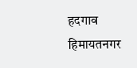हदगाव हिमायतनगर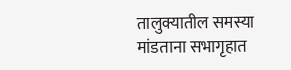तालुक्यातील समस्या मांडताना सभागृहात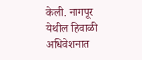केली. नागपूर येथील हिवाळी अधिवेशनात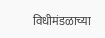विधीमंडळाच्या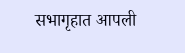सभागृहात आपली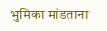भुमिका मांडताना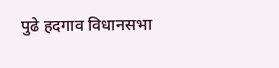पुढे हदगाव विधानसभा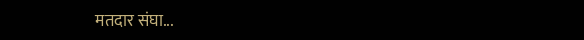मतदार संघा...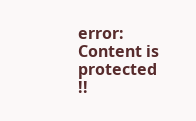error: Content is protected !!